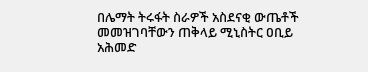በሌማት ትሩፋት ስራዎች አስደናቂ ውጤቶች መመዝገባቸውን ጠቅላይ ሚኒስትር ዐቢይ አሕመድ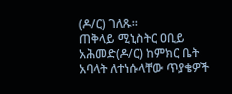(ዶ/ር) ገለጹ።
ጠቅላይ ሚኒስትር ዐቢይ አሕመድ(ዶ/ር) ከምክር ቤት አባላት ለተነሱላቸው ጥያቄዎች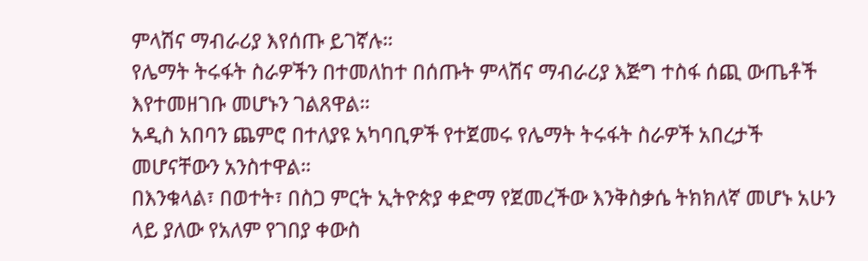ምላሽና ማብራሪያ እየሰጡ ይገኛሉ።
የሌማት ትሩፋት ስራዎችን በተመለከተ በሰጡት ምላሽና ማብራሪያ እጅግ ተስፋ ሰጪ ውጤቶች እየተመዘገቡ መሆኑን ገልጸዋል።
አዲስ አበባን ጨምሮ በተለያዩ አካባቢዎች የተጀመሩ የሌማት ትሩፋት ስራዎች አበረታች መሆናቸውን አንስተዋል።
በእንቁላል፣ በወተት፣ በስጋ ምርት ኢትዮጵያ ቀድማ የጀመረችው እንቅስቃሴ ትክክለኛ መሆኑ አሁን ላይ ያለው የአለም የገበያ ቀውስ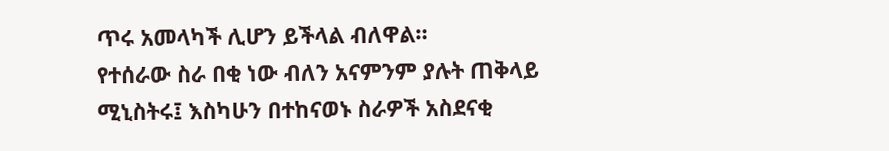ጥሩ አመላካች ሊሆን ይችላል ብለዋል።
የተሰራው ስራ በቂ ነው ብለን አናምንም ያሉት ጠቅላይ ሚኒስትሩ፤ እስካሁን በተከናወኑ ስራዎች አስደናቂ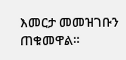እመርታ መመዝገቡን ጠቁመዋል።